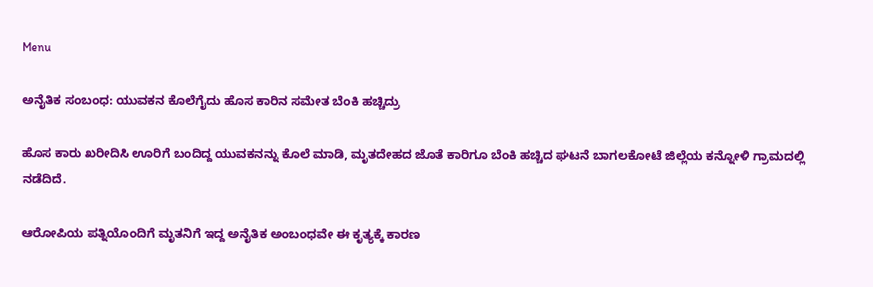Menu

ಅನೈತಿಕ ಸಂಬಂಧ: ಯುವಕನ ಕೊಲೆಗೈದು ಹೊಸ ಕಾರಿನ ಸಮೇತ ಬೆಂಕಿ ಹಚ್ಚಿದ್ರು

ಹೊಸ ಕಾರು ಖರೀದಿಸಿ ಊರಿಗೆ ಬಂದಿದ್ದ ಯುವಕನನ್ನು ಕೊಲೆ ಮಾಡಿ, ಮೃತದೇಹದ ಜೊತೆ ಕಾರಿಗೂ ಬೆಂಕಿ ಹಚ್ಚಿದ ಘಟನೆ ಬಾಗಲಕೋಟೆ ಜಿಲ್ಲೆಯ ಕನ್ನೋಳಿ ಗ್ರಾಮದಲ್ಲಿ
ನಡೆದಿದೆ.

ಆರೋಪಿಯ ಪತ್ನಿಯೊಂದಿಗೆ ಮೃತನಿಗೆ ಇದ್ದ ಅನೈತಿಕ ಅಂಬಂಧವೇ ಈ ಕೃತ್ಯಕ್ಕೆ ಕಾರಣ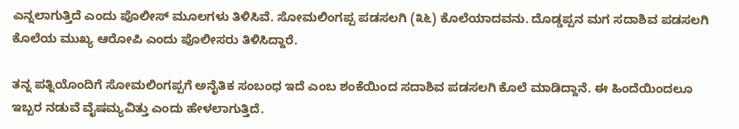ಎನ್ನಲಾಗುತ್ತಿದೆ ಎಂದು ಪೊಲೀಸ್ ಮೂಲಗಳು ತಿಳಿಸಿವೆ. ಸೋಮಲಿಂಗಪ್ಪ ಪಡಸಲಗಿ (೩೬) ಕೊಲೆಯಾದವನು. ದೊಡ್ಡಪ್ಪನ ಮಗ ಸದಾಶಿವ ಪಡಸಲಗಿ ಕೊಲೆಯ ಮುಖ್ಯ ಆರೋಪಿ ಎಂದು ಪೊಲೀಸರು ತಿಳಿಸಿದ್ದಾರೆ.

ತನ್ನ ಪತ್ನಿಯೊಂದಿಗೆ ಸೋಮಲಿಂಗಪ್ಪಗೆ ಅನೈತಿಕ ಸಂಬಂಧ ಇದೆ ಎಂಬ ಶಂಕೆಯಿಂದ ಸದಾಶಿವ ಪಡಸಲಗಿ ಕೊಲೆ ಮಾಡಿದ್ದಾನೆ. ಈ ಹಿಂದೆಯಿಂದಲೂ ಇಬ್ಬರ ನಡುವೆ ವೈಷಮ್ಯವಿತ್ತು ಎಂದು ಹೇಳಲಾಗುತ್ತಿದೆ.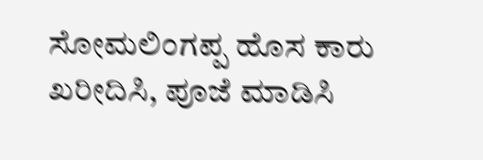ಸೋಮಲಿಂಗಪ್ಪ ಹೊಸ ಕಾರು ಖರೀದಿಸಿ, ಪೂಜೆ ಮಾಡಿಸಿ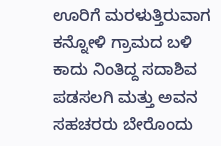ಊರಿಗೆ ಮರಳುತ್ತಿರುವಾಗ ಕನ್ನೋಳಿ ಗ್ರಾಮದ ಬಳಿ ಕಾದು ನಿಂತಿದ್ದ ಸದಾಶಿವ ಪಡಸಲಗಿ ಮತ್ತು ಅವನ ಸಹಚರರು ಬೇರೊಂದು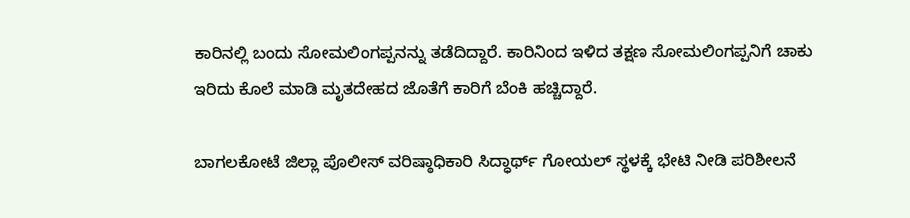ಕಾರಿನಲ್ಲಿ ಬಂದು ಸೋಮಲಿಂಗಪ್ಪನನ್ನು ತಡೆದಿದ್ದಾರೆ. ಕಾರಿನಿಂದ ಇಳಿದ ತಕ್ಷಣ ಸೋಮಲಿಂಗಪ್ಪನಿಗೆ ಚಾಕು ಇರಿದು ಕೊಲೆ ಮಾಡಿ ಮೃತದೇಹದ ಜೊತೆಗೆ ಕಾರಿಗೆ ಬೆಂಕಿ ಹಚ್ಚಿದ್ದಾರೆ.

ಬಾಗಲಕೋಟೆ ಜಿಲ್ಲಾ ಪೊಲೀಸ್ ವರಿಷ್ಠಾಧಿಕಾರಿ ಸಿದ್ಧಾರ್ಥ್ ಗೋಯಲ್ ಸ್ಥಳಕ್ಕೆ ಭೇಟಿ ನೀಡಿ ಪರಿಶೀಲನೆ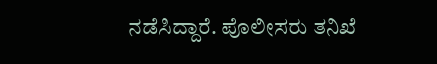ನಡೆಸಿದ್ದಾರೆ. ಪೊಲೀಸರು ತನಿಖೆ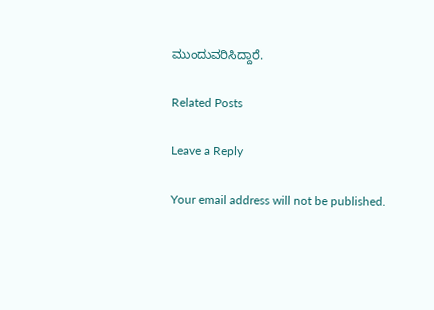ಮುಂದುವರಿಸಿದ್ದಾರೆ.

Related Posts

Leave a Reply

Your email address will not be published.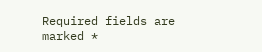Required fields are marked *